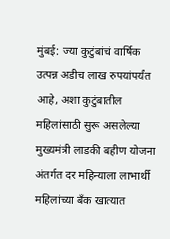मुंबई: ज्या कुटुंबांचं वार्षिक उत्पन्न अडीच लाख रुपयांपर्यंत आहे, अशा कुटुंबातील महिलांसाठी सुरू असलेल्या मुख्यमंत्री लाडकी बहीण योजना अंतर्गत दर महिन्याला लाभार्थी महिलांच्या बँक खात्यात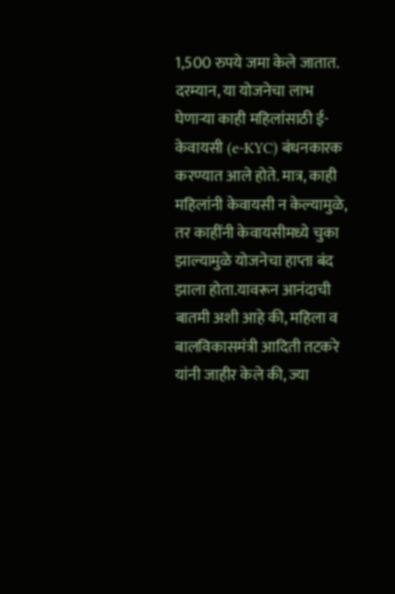1,500 रुपये जमा केले जातात.
दरम्यान, या योजनेचा लाभ घेणाऱ्या काही महिलांसाठी ई-केवायसी (e-KYC) बंधनकारक करण्यात आले होते. मात्र, काही महिलांनी केवायसी न केल्यामुळे, तर काहींनी केवायसीमध्ये चुका झाल्यामुळे योजनेचा हाप्ता बंद झाला होता.यावरून आनंदाची बातमी अशी आहे की, महिला व बालविकासमंत्री आदिती तटकरे यांनी जाहीर केले की, ज्या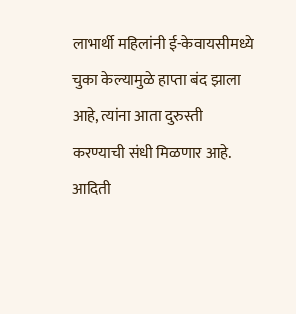लाभार्थी महिलांनी ई-केवायसीमध्ये चुका केल्यामुळे हाप्ता बंद झाला आहे, त्यांना आता दुरुस्ती करण्याची संधी मिळणार आहे.
आदिती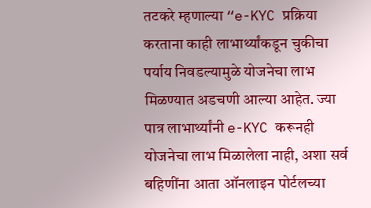तटकरे म्हणाल्या “e-KYC प्रक्रिया करताना काही लाभार्थ्यांकडून चुकीचा पर्याय निवडल्यामुळे योजनेचा लाभ मिळण्यात अडचणी आल्या आहेत. ज्या पात्र लाभार्थ्यांनी e-KYC करूनही योजनेचा लाभ मिळालेला नाही, अशा सर्व बहिणींना आता ऑनलाइन पोर्टलच्या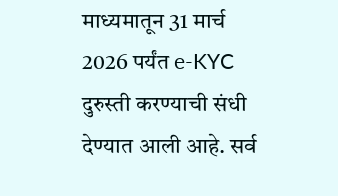माध्यमातून 31 मार्च 2026 पर्यंत e-KYC दुरुस्ती करण्याची संधी देण्यात आली आहे. सर्व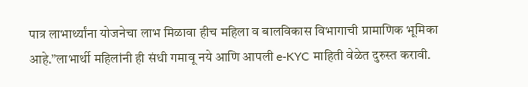पात्र लाभार्थ्यांना योजनेचा लाभ मिळावा हीच महिला व बालविकास विभागाची प्रामाणिक भूमिका आहे.”लाभार्थी महिलांनी ही संधी गमावू नये आणि आपली e-KYC माहिती वेळेत दुरुस्त करावी.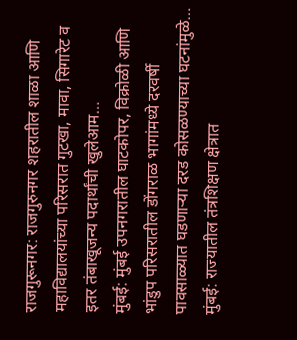राजगुरूनगर: राजगुरुनगर शहरातील शाळा आणि महाविद्यालयांच्या परिसरात गुटखा, मावा, सिगारेट व इतर तंबाखूजन्य पदार्थांची खुलेआम…
मुंबई: मुंबई उपनगरातील घाटकोपर, विक्रोळी आणि भांडुप परिसरातील डोंगराळ भागांमध्ये दरवर्षी पावसाळ्यात घडणाऱ्या दरड कोसळण्याच्या घटनांमुळे…
मुंबई: राज्यातील तंत्रशिक्षण क्षेत्रात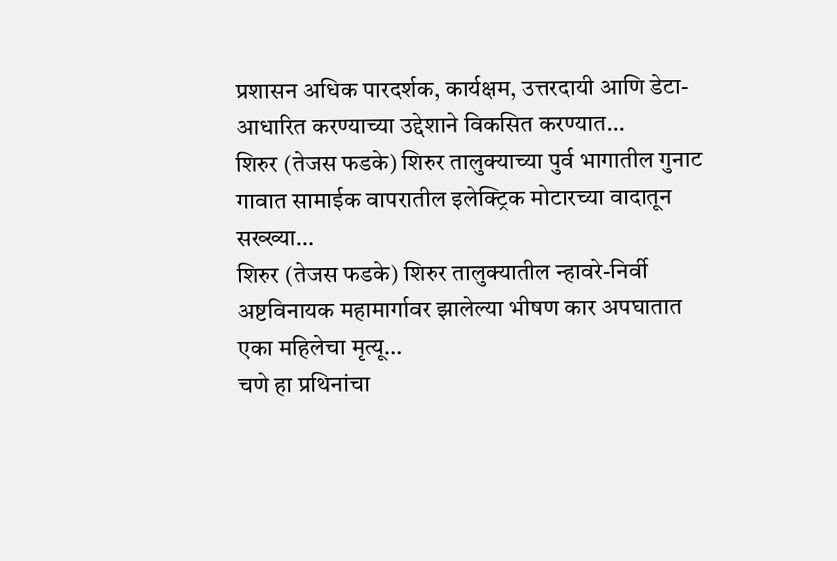प्रशासन अधिक पारदर्शक, कार्यक्षम, उत्तरदायी आणि डेटा-आधारित करण्याच्या उद्देशाने विकसित करण्यात…
शिरुर (तेजस फडके) शिरुर तालुक्याच्या पुर्व भागातील गुनाट गावात सामाईक वापरातील इलेक्ट्रिक मोटारच्या वादातून सख्ख्या…
शिरुर (तेजस फडके) शिरुर तालुक्यातील न्हावरे-निर्वी अष्टविनायक महामार्गावर झालेल्या भीषण कार अपघातात एका महिलेचा मृत्यू…
चणे हा प्रथिनांचा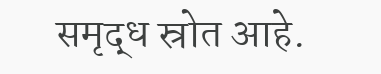समृद्ध स्रोत आहे.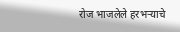रोज भाजलेले हरभऱ्याचे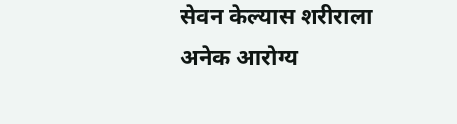सेवन केल्यास शरीराला अनेक आरोग्य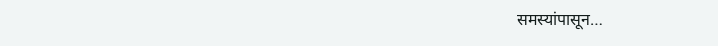समस्यांपासून…